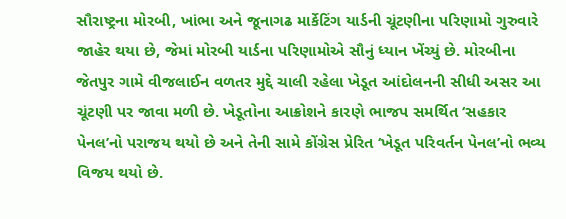સૌરાષ્ટ્રના મોરબી, ખાંભા અને જૂનાગઢ માર્કેટિંગ યાર્ડની ચૂંટણીના પરિણામો ગુરુવારે જાહેર થયા છે, જેમાં મોરબી યાર્ડના પરિણામોએ સૌનું ધ્યાન ખેંચ્યું છે. મોરબીના જેતપુર ગામે વીજલાઈન વળતર મુદ્દે ચાલી રહેલા ખેડૂત આંદોલનની સીધી અસર આ ચૂંટણી પર જાવા મળી છે. ખેડૂતોના આક્રોશને કારણે ભાજપ સમર્થિત ‘સહકાર પેનલ’નો પરાજય થયો છે અને તેની સામે કોંગ્રેસ પ્રેરિત ‘ખેડૂત પરિવર્તન પેનલ’નો ભવ્ય વિજય થયો છે.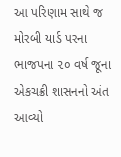આ પરિણામ સાથે જ મોરબી યાર્ડ પરના ભાજપના ૨૦ વર્ષ જૂના એકચક્રી શાસનનો અંત આવ્યો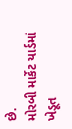છે.
મોરબી માર્કેટ યાર્ડમાં ખેડૂત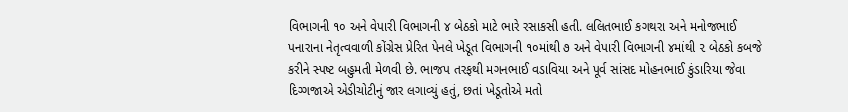વિભાગની ૧૦ અને વેપારી વિભાગની ૪ બેઠકો માટે ભારે રસાકસી હતી. લલિતભાઈ કગથરા અને મનોજભાઈ પનારાના નેતૃત્વવાળી કોંગ્રેસ પ્રેરિત પેનલે ખેડૂત વિભાગની ૧૦માંથી ૭ અને વેપારી વિભાગની ૪માંથી ૨ બેઠકો કબજે કરીને સ્પષ્ટ બહુમતી મેળવી છે. ભાજપ તરફથી મગનભાઈ વડાવિયા અને પૂર્વ સાંસદ મોહનભાઈ કુંડારિયા જેવા દિગ્ગજાએ એડીચોટીનું જાર લગાવ્યું હતું, છતાં ખેડૂતોએ મતો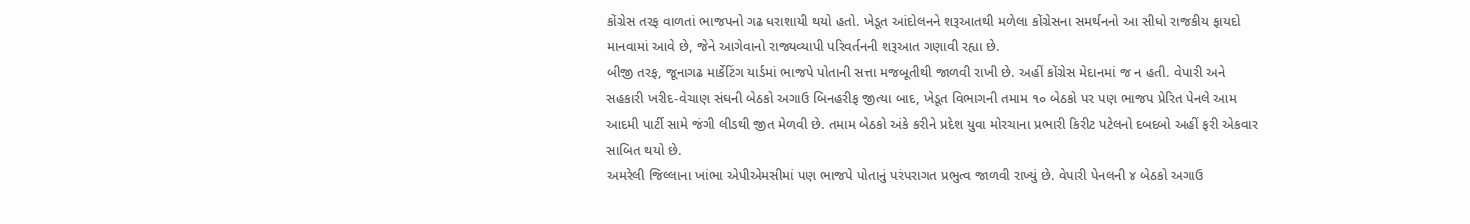કોંગ્રેસ તરફ વાળતાં ભાજપનો ગઢ ધરાશાયી થયો હતો. ખેડૂત આંદોલનને શરૂઆતથી મળેલા કોંગ્રેસના સમર્થનનો આ સીધો રાજકીય ફાયદો માનવામાં આવે છે, જેને આગેવાનો રાજ્યવ્યાપી પરિવર્તનની શરૂઆત ગણાવી રહ્યા છે.
બીજી તરફ, જૂનાગઢ માર્કેટિંગ યાર્ડમાં ભાજપે પોતાની સત્તા મજબૂતીથી જાળવી રાખી છે. અહીં કોંગ્રેસ મેદાનમાં જ ન હતી. વેપારી અને સહકારી ખરીદ-વેચાણ સંઘની બેઠકો અગાઉ બિનહરીફ જીત્યા બાદ, ખેડૂત વિભાગની તમામ ૧૦ બેઠકો પર પણ ભાજપ પ્રેરિત પેનલે આમ આદમી પાર્ટી સામે જંગી લીડથી જીત મેળવી છે. તમામ બેઠકો અંકે કરીને પ્રદેશ યુવા મોરચાના પ્રભારી કિરીટ પટેલનો દબદબો અહીં ફરી એકવાર સાબિત થયો છે.
અમરેલી જિલ્લાના ખાંભા એપીએમસીમાં પણ ભાજપે પોતાનું પરંપરાગત પ્રભુત્વ જાળવી રાખ્યું છે. વેપારી પેનલની ૪ બેઠકો અગાઉ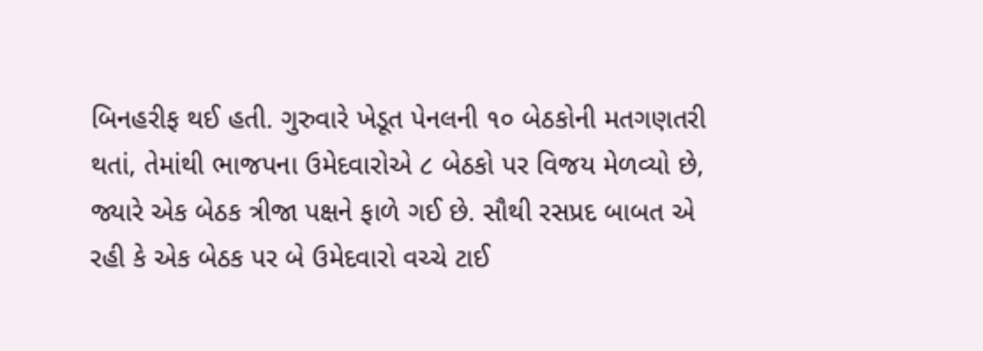બિનહરીફ થઈ હતી. ગુરુવારે ખેડૂત પેનલની ૧૦ બેઠકોની મતગણતરી થતાં, તેમાંથી ભાજપના ઉમેદવારોએ ૮ બેઠકો પર વિજય મેળવ્યો છે, જ્યારે એક બેઠક ત્રીજા પક્ષને ફાળે ગઈ છે. સૌથી રસપ્રદ બાબત એ રહી કે એક બેઠક પર બે ઉમેદવારો વચ્ચે ટાઈ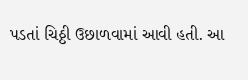પડતાં ચિઠ્ઠી ઉછાળવામાં આવી હતી. આ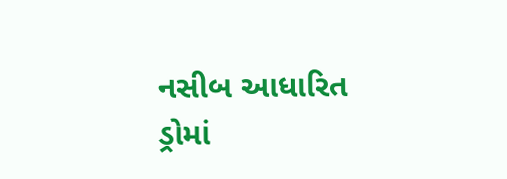નસીબ આધારિત ડ્રોમાં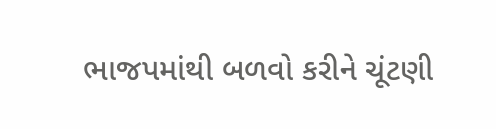ભાજપમાંથી બળવો કરીને ચૂંટણી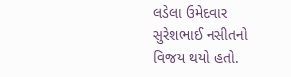લડેલા ઉમેદવાર સુરેશભાઈ નસીતનો વિજય થયો હતો.